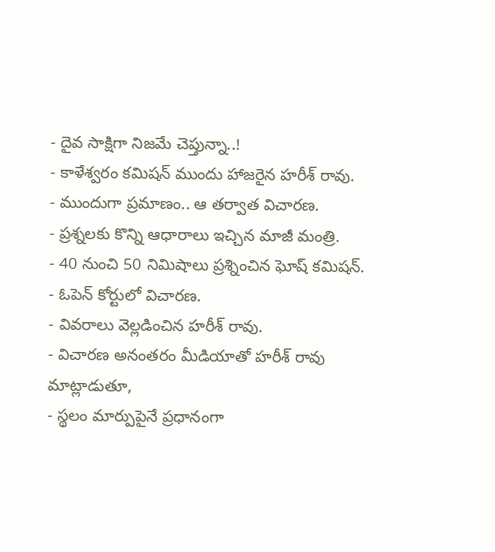- దైవ సాక్షిగా నిజమే చెప్తున్నా..!
- కాళేశ్వరం కమిషన్ ముందు హాజరైన హరీశ్ రావు.
- ముందుగా ప్రమాణం.. ఆ తర్వాత విచారణ.
- ప్రశ్నలకు కొన్ని ఆధారాలు ఇచ్చిన మాజీ మంత్రి.
- 40 నుంచి 50 నిమిషాలు ప్రశ్నించిన ఘోష్ కమిషన్.
- ఓపెన్ కోర్టులో విచారణ.
- వివరాలు వెల్లడించిన హరీశ్ రావు.
- విచారణ అనంతరం మీడియాతో హరీశ్ రావు మాట్లాడుతూ,
- స్థలం మార్పుపైనే ప్రధానంగా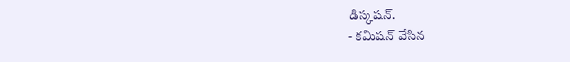డిస్కషన్.
- కమిషన్ వేసిన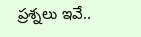ప్రశ్నలు ఇవే..